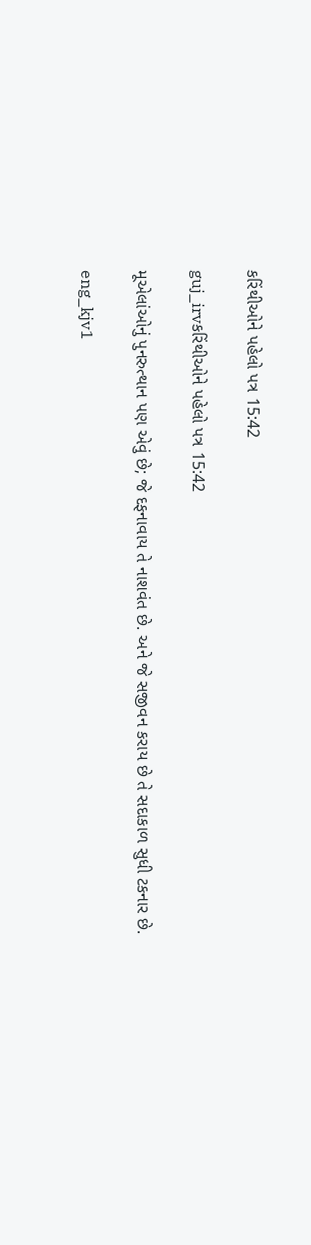કરિંથીઓને પહેલો પત્ર 15:42

guj_irvકરિંથીઓને પહેલો પત્ર 15:42

મૂએલાંઓનું પુનરુત્થાન પણ એવું છે; જે દફનાવાય તે નાશવંત છે. અને જે સજીવન કરાય છે તે સદાકાળ સુધી ટકનાર છે.

eng_kjv1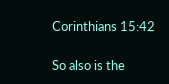Corinthians 15:42

So also is the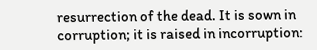resurrection of the dead. It is sown in corruption; it is raised in incorruption: